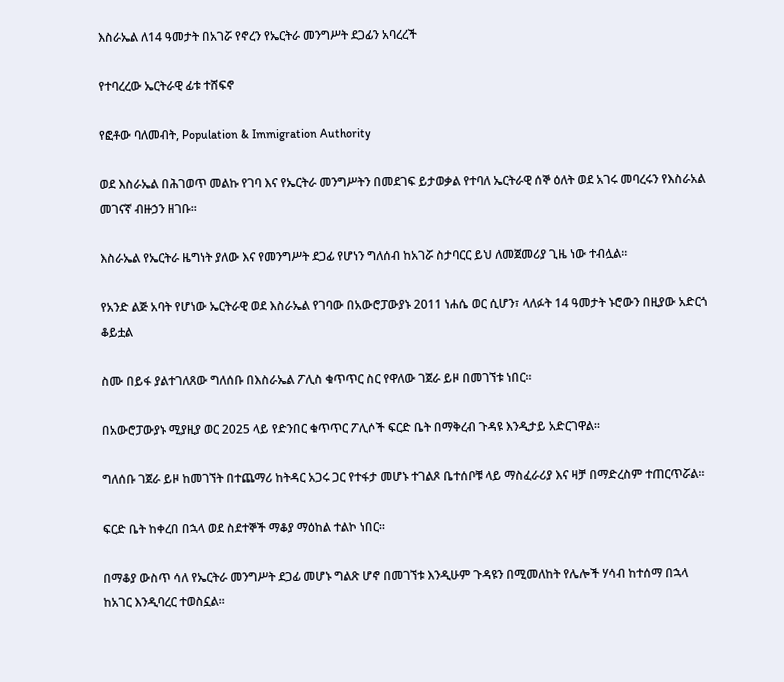እስራኤል ለ14 ዓመታት በአገሯ የኖረን የኤርትራ መንግሥት ደጋፊን አባረረች

የተባረረው ኤርትራዊ ፊቱ ተሸፍኖ

የፎቶው ባለመብት, Population & Immigration Authority

ወደ እስራኤል በሕገወጥ መልኩ የገባ እና የኤርትራ መንግሥትን በመደገፍ ይታወቃል የተባለ ኤርትራዊ ሰኞ ዕለት ወደ አገሩ መባረሩን የእስራአል መገናኛ ብዙኃን ዘገቡ።

እስራኤል የኤርትራ ዜግነት ያለው እና የመንግሥት ደጋፊ የሆነን ግለሰብ ከአገሯ ስታባርር ይህ ለመጀመሪያ ጊዜ ነው ተብሏል።

የአንድ ልጅ አባት የሆነው ኤርትራዊ ወደ እስራኤል የገባው በአውሮፓውያኑ 2011 ነሐሴ ወር ሲሆን፣ ላለፉት 14 ዓመታት ኑሮውን በዚያው አድርጎ ቆይቷል

ስሙ በይፋ ያልተገለጸው ግለሰቡ በእስራኤል ፖሊስ ቁጥጥር ስር የዋለው ገጀራ ይዞ በመገኘቱ ነበር።

በአውሮፓውያኑ ሚያዚያ ወር 2025 ላይ የድንበር ቁጥጥር ፖሊሶች ፍርድ ቤት በማቅረብ ጉዳዩ እንዲታይ አድርገዋል።

ግለሰቡ ገጀራ ይዞ ከመገኘት በተጨማሪ ከትዳር አጋሩ ጋር የተፋታ መሆኑ ተገልጾ ቤተሰቦቹ ላይ ማስፈራሪያ እና ዛቻ በማድረስም ተጠርጥሯል።

ፍርድ ቤት ከቀረበ በኋላ ወደ ስደተኞች ማቆያ ማዕከል ተልኮ ነበር።

በማቆያ ውስጥ ሳለ የኤርትራ መንግሥት ደጋፊ መሆኑ ግልጽ ሆኖ በመገኘቱ እንዲሁም ጉዳዩን በሚመለከት የሌሎች ሃሳብ ከተሰማ በኋላ ከአገር እንዲባረር ተወስኗል።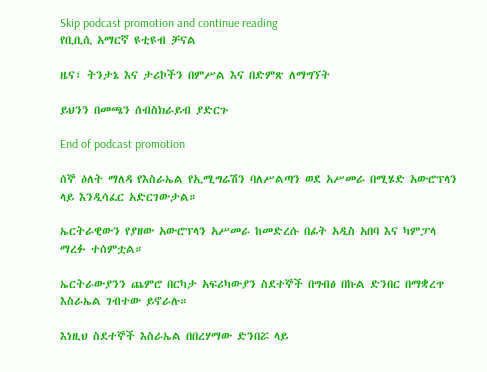Skip podcast promotion and continue reading
የቢቢሲ አማርኛ ዩቲዩብ ቻናል

ዜና፣ ትንታኔ እና ታሪኮችን በምሥል እና በድምጽ ለማግኘት

ይህንን በመጫን ሰብስክራይብ ያድርጉ

End of podcast promotion

ሰኞ ዕለት ማለዳ የእስራኤል የኢሚግሬሽን ባለሥልጣን ወደ አሥመራ በሚሄድ አውሮፕላን ላይ እንዲሳፈር አድርገውታል።

ኤርትራዊውን የያዘው አውሮፕላን አሥመራ ከመድረሱ በፊት አዲስ አበባ እና ካምፓላ ማረፉ ተሰምቷል።

ኤርትራውያንን ጨምሮ በርካታ አፍሪካውያን ስደተኞች በግብፅ በኩል ድንበር በማቋረጥ እስራኤል ገብተው ይኖራሉ።

እነዚህ ስደተኞች እስራኤል በበረሃማው ድንበሯ ላይ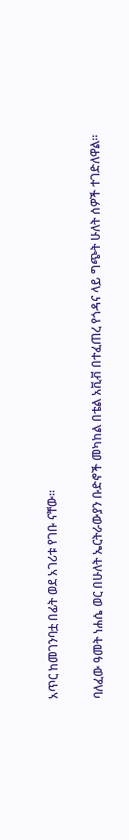አጥር ከመገንባቷ በፊት ወደ አገሪቱ የገቡ ናቸው።

ባለፈው ዓመት ነሐሴ ወር በሁለት ኤርትራውያን ቡድኖች መካከል በቴል አቪቭ በተፈጠረ የጎዳና ላይ ግጭት ሁለት ሰዎች ተገድለዋል።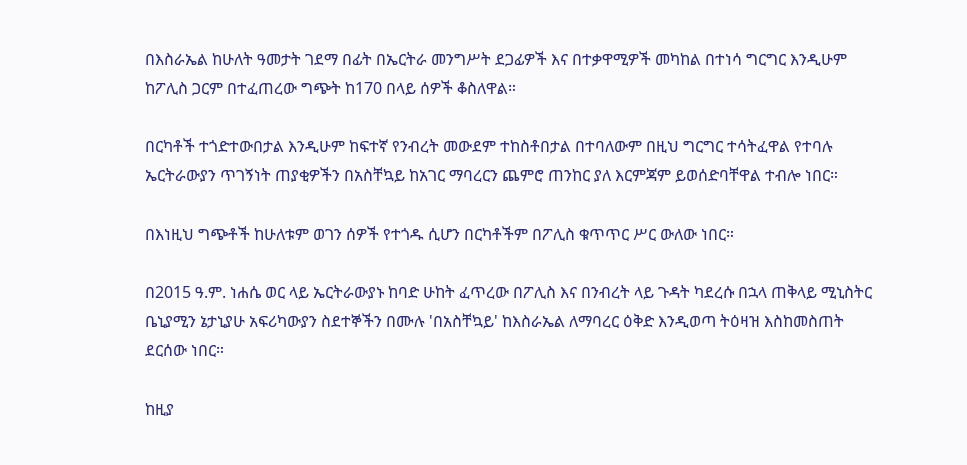በእስራኤል ከሁለት ዓመታት ገደማ በፊት በኤርትራ መንግሥት ደጋፊዎች እና በተቃዋሚዎች መካከል በተነሳ ግርግር እንዲሁም ከፖሊስ ጋርም በተፈጠረው ግጭት ከ170 በላይ ሰዎች ቆስለዋል።

በርካቶች ተጎድተውበታል እንዲሁም ከፍተኛ የንብረት መውደም ተከስቶበታል በተባለውም በዚህ ግርግር ተሳትፈዋል የተባሉ ኤርትራውያን ጥገኝነት ጠያቂዎችን በአስቸኳይ ከአገር ማባረርን ጨምሮ ጠንከር ያለ እርምጃም ይወሰድባቸዋል ተብሎ ነበር።

በእነዚህ ግጭቶች ከሁለቱም ወገን ሰዎች የተጎዱ ሲሆን በርካቶችም በፖሊስ ቁጥጥር ሥር ውለው ነበር።

በ2015 ዓ.ም. ነሐሴ ወር ላይ ኤርትራውያኑ ከባድ ሁከት ፈጥረው በፖሊስ እና በንብረት ላይ ጉዳት ካደረሱ በኋላ ጠቅላይ ሚኒስትር ቤኒያሚን ኔታኒያሁ አፍሪካውያን ስደተኞችን በሙሉ 'በአስቸኳይ' ከእስራኤል ለማባረር ዕቅድ እንዲወጣ ትዕዛዝ እስከመስጠት ደርሰው ነበር።

ከዚያ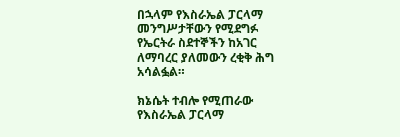በኋላም የእስራኤል ፓርላማ መንግሥታቸውን የሚደግፉ የኤርትራ ስደተኞችን ከአገር ለማባረር ያለመውን ረቂቅ ሕግ አሳልፏል።

ክኔሴት ተብሎ የሚጠራው የእስራኤል ፓርላማ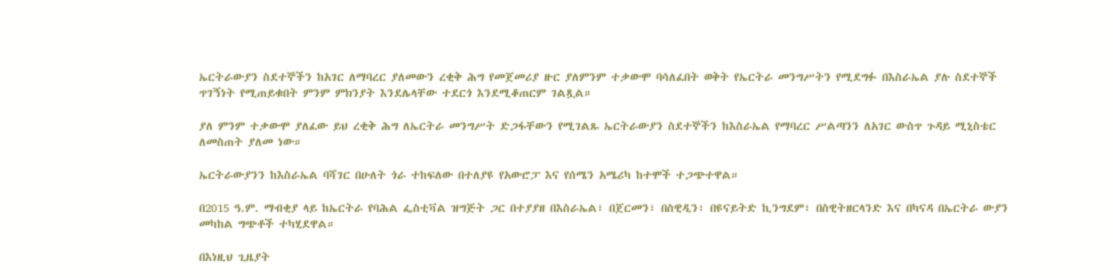ኤርትራውያን ስደተኞችን ከአገር ለማባረር ያለመውን ረቂቅ ሕግ የመጀመሪያ ዙር ያለምንም ተቃውሞ ባሳለፈበት ወቅት የኤርትራ መንግሥትን የሚደግፉ በእስራኤል ያሉ ስደተኞች ጥገኝነት የሚጠይቁበት ምንም ምክንያት እንደሌላቸው ተደርጎ እንደሚቆጠርም ገልጿል።

ያለ ምንም ተቃውሞ ያለፈው ይህ ረቂቅ ሕግ ለኤርትራ መንግሥት ድጋፋቸውን የሚገልጹ ኤርትራውያን ስደተኞችን ከእስራኤል የማባረር ሥልጣንን ለአገር ውስጥ ጉዳይ ሚኒስቴር ለመስጠት ያለመ ነው።

ኤርትራውያንን ከእስራኤል ባሻገር በሁለት ጎራ ተከፍለው በተለያዩ የአውሮፓ እና የሰሜን አሜሪካ ከተሞች ተጋጭተዋል።

በ2015 ዓ.ም. ማብቂያ ላይ ከኤርትራ የባሕል ፌስቲቫል ዝግጅት ጋር በተያያዘ በእስራኤል፣ በጀርመን፣ በስዊዲን፣ በዩናይትድ ኪንግደም፣ በስዊትዘርላንድ እና በካናዳ በኤርትራ ውያን መካከል ግጭቶች ተካሂደዋል።

በእነዚህ ጊዜያት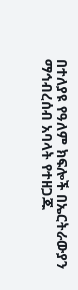በተለያዩ የዓለም ክፍሎች በኤርትራውያን ማኅብረሰብ አባላት የተዘጋጁ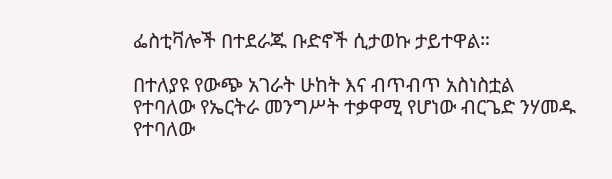ፌስቲቫሎች በተደራጁ ቡድኖች ሲታወኩ ታይተዋል።

በተለያዩ የውጭ አገራት ሁከት እና ብጥብጥ አስነስቷል የተባለው የኤርትራ መንግሥት ተቃዋሚ የሆነው ብርጌድ ንሃመዱ የተባለው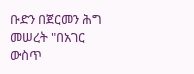ቡድን በጀርመን ሕግ መሠረት "በአገር ውስጥ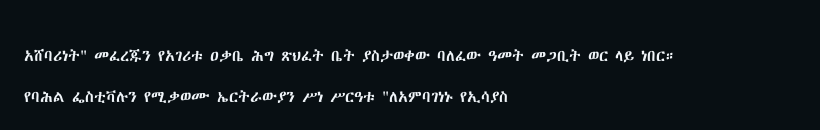አሸባሪነት" መፈረጁን የአገሪቱ ዐቃቤ ሕግ ጽህፈት ቤት ያስታወቀው ባለፈው ዓመት መጋቢት ወር ላይ ነበር።

የባሕል ፌስቲቫሉን የሚቃወሙ ኤርትራውያን ሥነ ሥርዓቱ "ለአምባገነኑ የኢሳያስ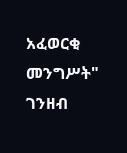አፈወርቂ መንግሥት" ገንዘብ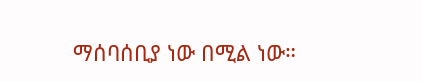ማሰባሰቢያ ነው በሚል ነው።